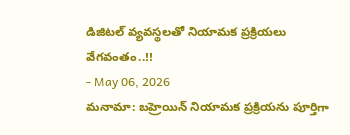డిజిటల్ వ్యవస్థలతో నియామక ప్రక్రియలు వేగవంతం..!!
- May 06, 2026
మనామా: బహ్రెయిన్ నియామక ప్రక్రియను పూర్తిగా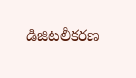డిజిటలీకరణ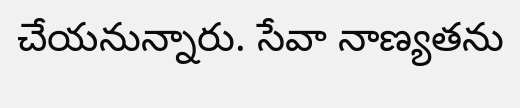చేయనున్నారు. సేవా నాణ్యతను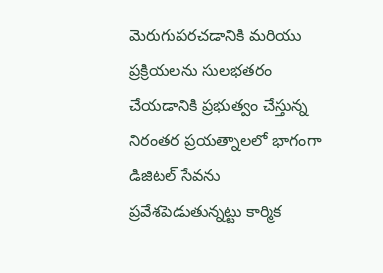మెరుగుపరచడానికి మరియు ప్రక్రియలను సులభతరం చేయడానికి ప్రభుత్వం చేస్తున్న నిరంతర ప్రయత్నాలలో భాగంగా డిజిటల్ సేవను ప్రవేశపెడుతున్నట్టు కార్మిక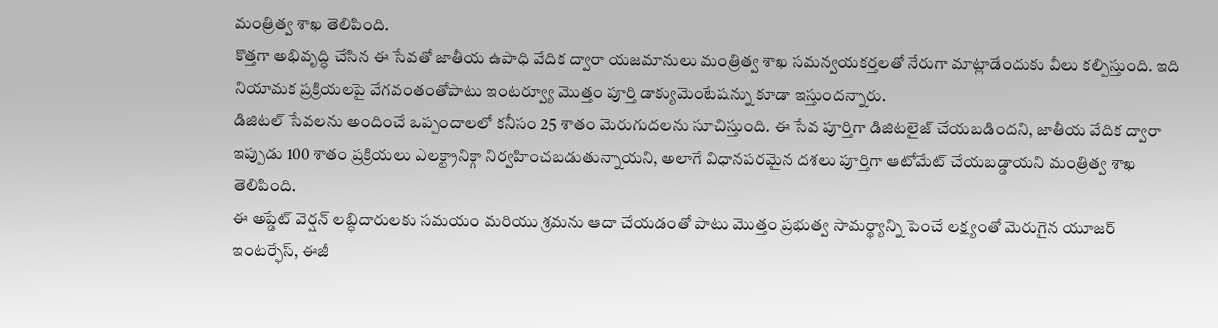మంత్రిత్వ శాఖ తెలిపింది.
కొత్తగా అభివృద్ధి చేసిన ఈ సేవతో జాతీయ ఉపాధి వేదిక ద్వారా యజమానులు మంత్రిత్వ శాఖ సమన్వయకర్తలతో నేరుగా మాట్లాడేందుకు వీలు కల్పిస్తుంది. ఇది నియామక ప్రక్రియలపై వేగవంతంతోపాటు ఇంటర్వ్యూ మొత్తం పూర్తి డాక్యుమెంటేషన్ను కూడా ఇస్తుందన్నారు.
డిజిటల్ సేవలను అందించే ఒప్పందాలలో కనీసం 25 శాతం మెరుగుదలను సూచిస్తుంది. ఈ సేవ పూర్తిగా డిజిటలైజ్ చేయబడిందని, జాతీయ వేదిక ద్వారా ఇప్పుడు 100 శాతం ప్రక్రియలు ఎలక్ట్రానిక్గా నిర్వహించబడుతున్నాయని, అలాగే విధానపరమైన దశలు పూర్తిగా ఆటోమేట్ చేయబడ్డాయని మంత్రిత్వ శాఖ తెలిపింది.
ఈ అప్డేట్ వెర్షన్ లబ్ధిదారులకు సమయం మరియు శ్రమను ఆదా చేయడంతో పాటు మొత్తం ప్రభుత్వ సామర్థ్యాన్ని పెంచే లక్ష్యంతో మెరుగైన యూజర్ ఇంటర్ఫేస్, ఈజీ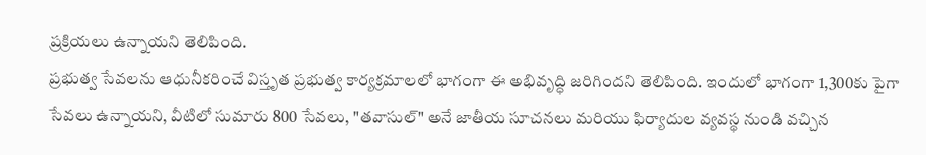ప్రక్రియలు ఉన్నాయని తెలిపింది.
ప్రభుత్వ సేవలను ఆధునీకరించే విస్తృత ప్రభుత్వ కార్యక్రమాలలో భాగంగా ఈ అభివృద్ధి జరిగిందని తెలిపింది. ఇందులో భాగంగా 1,300కు పైగా సేవలు ఉన్నాయని, వీటిలో సుమారు 800 సేవలు, "తవాసుల్" అనే జాతీయ సూచనలు మరియు ఫిర్యాదుల వ్యవస్థ నుండి వచ్చిన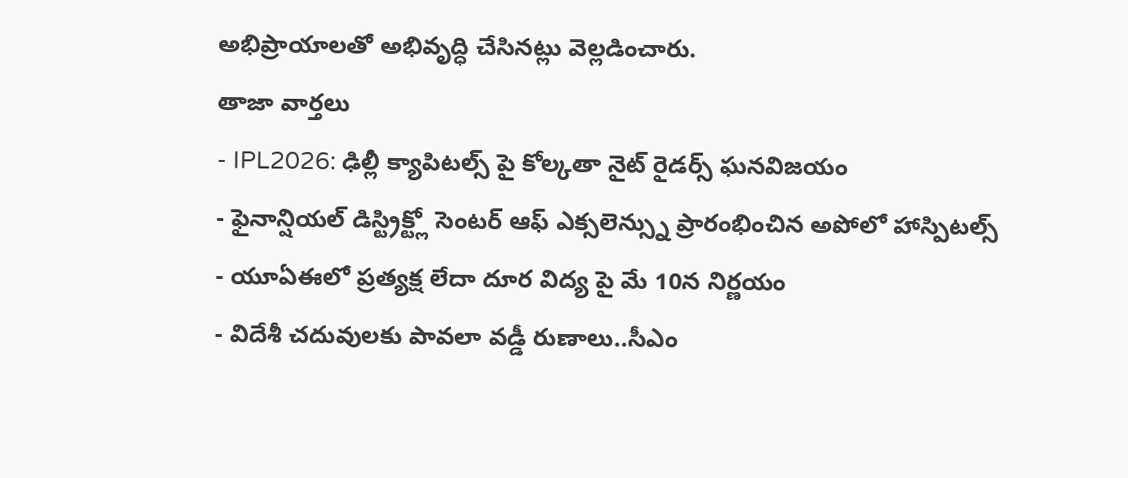అభిప్రాయాలతో అభివృద్ధి చేసినట్లు వెల్లడించారు.
తాజా వార్తలు
- IPL2026: ఢిల్లీ క్యాపిటల్స్ పై కోల్కతా నైట్ రైడర్స్ ఘనవిజయం
- ఫైనాన్షియల్ డిస్ట్రిక్ట్లో సెంటర్ ఆఫ్ ఎక్సలెన్స్ను ప్రారంభించిన అపోలో హాస్పిటల్స్
- యూఏఈలో ప్రత్యక్ష లేదా దూర విద్య పై మే 10న నిర్ణయం
- విదేశీ చదువులకు పావలా వడ్డీ రుణాలు..సీఎం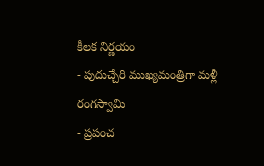కీలక నిర్ణయం
- పుదుచ్చేరి ముఖ్యమంత్రిగా మళ్లీ రంగస్వామి
- ప్రపంచ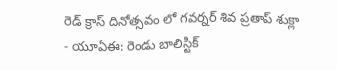రెడ్ క్రాస్ దినోత్సవం లో గవర్నర్ శివ ప్రతాప్ శుక్లా
- యూఏఈ: రెండు బాలిస్టిక్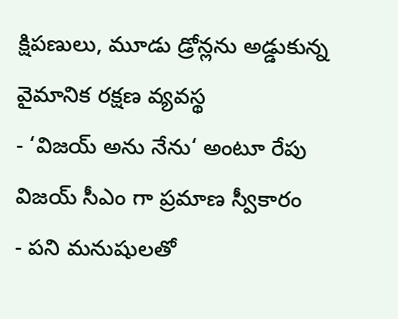క్షిపణులు, మూడు డ్రోన్లను అడ్డుకున్న వైమానిక రక్షణ వ్యవస్థ
- ‘విజయ్ అను నేను‘ అంటూ రేపు విజయ్ సీఎం గా ప్రమాణ స్వీకారం
- పని మనుషులతో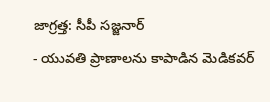జాగ్రత్త: సీపీ సజ్జనార్
- యువతి ప్రాణాలను కాపాడిన మెడికవర్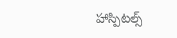హాస్పిటల్స్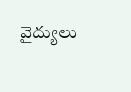వైద్యులు